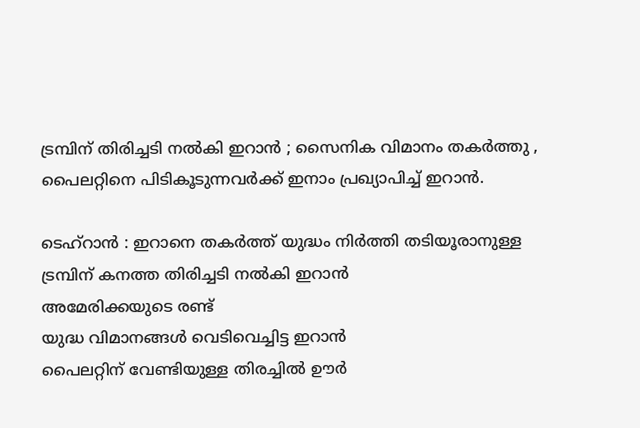ട്രമ്പിന് തിരിച്ചടി നൽകി ഇറാൻ ; സൈനിക വിമാനം തകർത്തു , പൈലറ്റിനെ പിടികൂടുന്നവർക്ക് ഇനാം പ്രഖ്യാപിച്ച് ഇറാൻ.

ടെഹ്റാൻ : ഇറാനെ തകർത്ത് യുദ്ധം നിർത്തി തടിയൂരാനുള്ള ട്രമ്പിന് കനത്ത തിരിച്ചടി നൽകി ഇറാൻ
അമേരിക്കയുടെ രണ്ട്
യുദ്ധ വിമാനങ്ങൾ വെടിവെച്ചിട്ട ഇറാൻ
പൈലറ്റിന് വേണ്ടിയുള്ള തിരച്ചിൽ ഊർ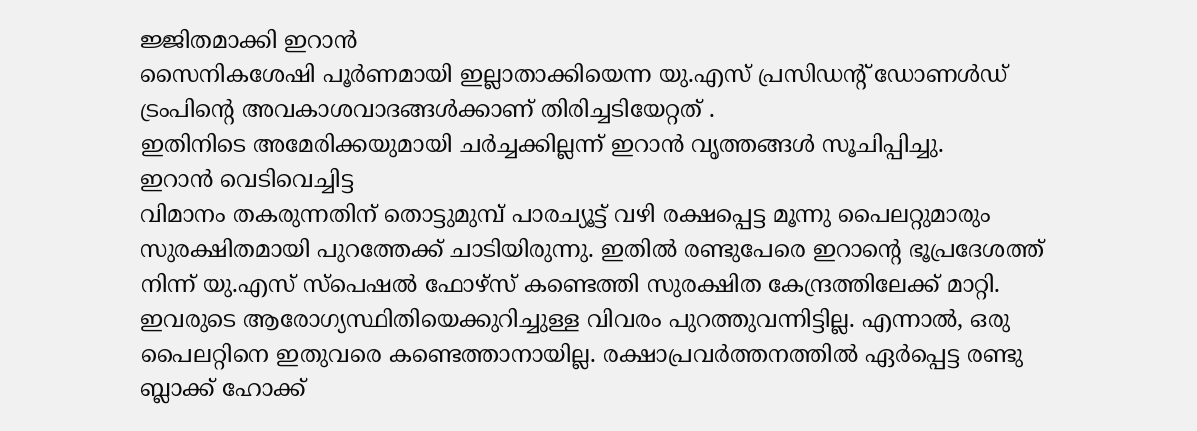ജ്ജിതമാക്കി ഇറാൻ
സൈനികശേഷി പൂർണമായി ഇല്ലാതാക്കിയെന്ന യു.എസ് പ്രസിഡന്‍റ് ഡോണൾഡ് ട്രംപിന്‍റെ അവകാശവാദങ്ങൾക്കാണ് തിരിച്ചടിയേറ്റത് .
ഇതിനിടെ അമേരിക്കയുമായി ചർച്ചക്കില്ലന്ന് ഇറാൻ വൃത്തങ്ങൾ സൂചിപ്പിച്ചു.
ഇറാൻ വെടിവെച്ചിട്ട
വിമാനം തകരുന്നതിന് തൊട്ടുമുമ്പ് പാരച്യൂട്ട് വഴി രക്ഷപ്പെട്ട മൂന്നു പൈലറ്റുമാരും സുരക്ഷിതമായി പുറത്തേക്ക് ചാടിയിരുന്നു. ഇതിൽ രണ്ടുപേരെ ഇറാന്റെ ഭൂപ്രദേശത്ത് നിന്ന് യു.എസ് സ്‌പെഷൽ ഫോഴ്‌സ് കണ്ടെത്തി സുരക്ഷിത കേന്ദ്രത്തിലേക്ക് മാറ്റി. ഇവരുടെ ആരോഗ്യസ്ഥിതിയെക്കുറിച്ചുള്ള വിവരം പുറത്തുവന്നിട്ടില്ല. എന്നാൽ, ഒരു പൈലറ്റിനെ ഇതുവരെ കണ്ടെത്താനായില്ല. രക്ഷാപ്രവർത്തനത്തിൽ ഏർപ്പെട്ട രണ്ടു ബ്ലാക്ക് ഹോക്ക്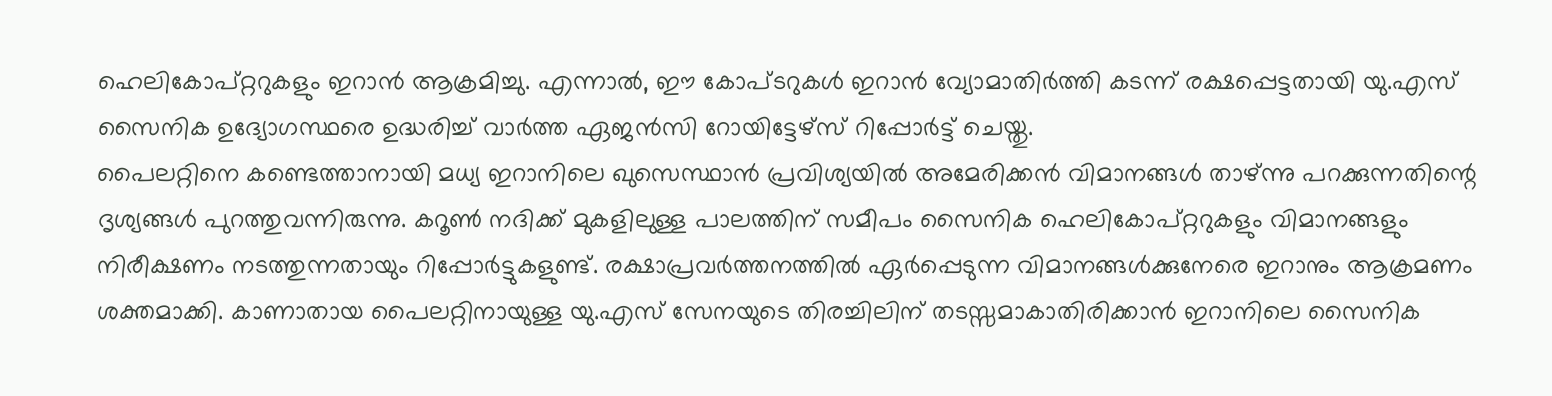ഹെലികോപ്റ്ററുകളും ഇറാൻ ആക്രമിച്ചു. എന്നാൽ, ഈ കോപ്ടറുകൾ ഇറാൻ വ്യോമാതിർത്തി കടന്ന് രക്ഷപ്പെട്ടതായി യു.എസ് സൈനിക ഉദ്യോഗസ്ഥരെ ഉദ്ധരിച്ച് വാർത്ത ഏജൻസി റോയിട്ടേഴ്സ് റിപ്പോർട്ട് ചെയ്തു.
പൈലറ്റിനെ കണ്ടെത്താനായി മധ്യ ഇറാനിലെ ഖുസെസ്ഥാൻ പ്രവിശ്യയിൽ അമേരിക്കൻ വിമാനങ്ങൾ താഴ്ന്നു പറക്കുന്നതിന്റെ ദൃശ്യങ്ങൾ പുറത്തുവന്നിരുന്നു. കറൂൺ നദിക്ക് മുകളിലുള്ള പാലത്തിന് സമീപം സൈനിക ഹെലികോപ്റ്ററുകളും വിമാനങ്ങളും നിരീക്ഷണം നടത്തുന്നതായും റിപ്പോർട്ടുകളുണ്ട്. രക്ഷാപ്രവർത്തനത്തിൽ ഏർപ്പെടുന്ന വിമാനങ്ങൾക്കുനേരെ ഇറാനും ആക്രമണം ശക്തമാക്കി. കാണാതായ പൈലറ്റിനായുള്ള യു.എസ് സേനയുടെ തിരച്ചിലിന് തടസ്സമാകാതിരിക്കാൻ ഇറാനിലെ സൈനിക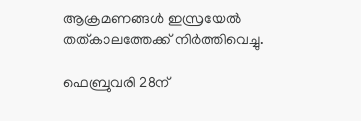ആക്രമണങ്ങൾ ഇസ്രയേൽ തത്കാലത്തേക്ക് നിർത്തിവെച്ചു.

ഫെബ്രുവരി 28ന്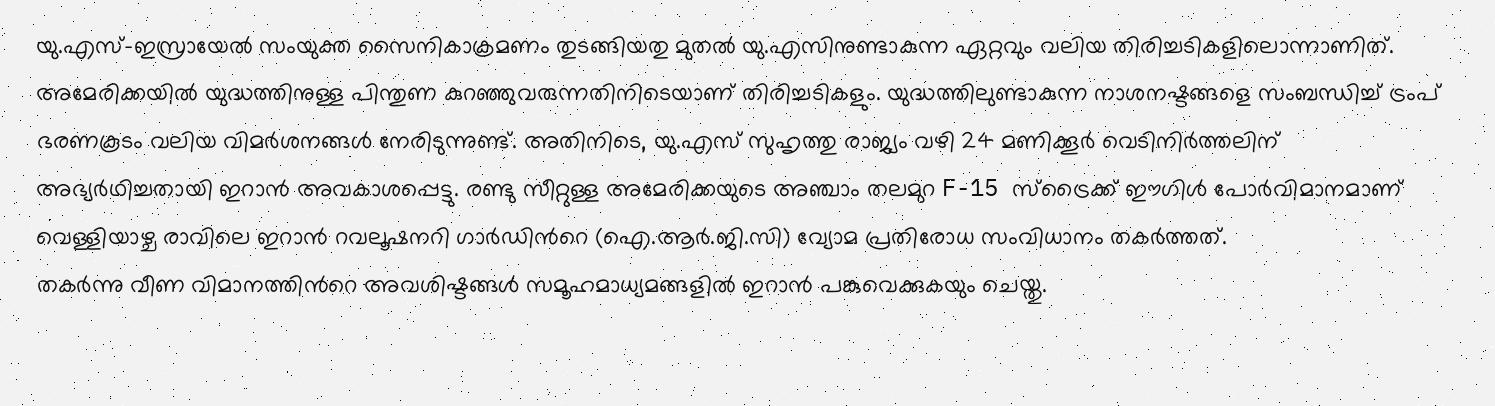യു.എസ്-ഇസ്രായേൽ സംയുക്ത സൈനികാക്രമണം തുടങ്ങിയതു മുതൽ യു.എസിനുണ്ടാകുന്ന ഏറ്റവും വലിയ തിരിച്ചടികളിലൊന്നാണിത്. അമേരിക്കയിൽ യുദ്ധത്തിനുള്ള പിന്തുണ കുറഞ്ഞുവരുന്നതിനിടെയാണ് തിരിച്ചടികളും. യുദ്ധത്തിലുണ്ടാകുന്ന നാശനഷ്ടങ്ങളെ സംബന്ധിച്ച് ട്രംപ് ഭരണകൂടം വലിയ വിമർശനങ്ങൾ നേരിടുന്നുണ്ട്. അതിനിടെ, യു.എസ് സുഹൃത്തു രാജ്യം വഴി 24 മണിക്കൂർ വെടിനിർത്തലിന് അഭ്യർഥിച്ചതായി ഇറാൻ അവകാശപ്പെട്ടു. രണ്ടു സീറ്റുള്ള അമേരിക്കയുടെ അഞ്ചാം തലമുറ F-15 സ്‌ട്രൈക്ക് ഈഗിൾ പോർവിമാനമാണ് വെള്ളിയാഴ്ച രാവിലെ ഇറാൻ റവലൂഷനറി ഗാർഡിന്‍റെ (ഐ.ആർ.ജി.സി) വ്യോമ പ്രതിരോധ സംവിധാനം തകർത്തത്.
തകർന്നു വീണ വിമാനത്തിന്‍റെ അവശിഷ്ടങ്ങൾ സമൂഹമാധ്യമങ്ങളിൽ ഇറാൻ പങ്കുവെക്കുകയും ചെയ്തു.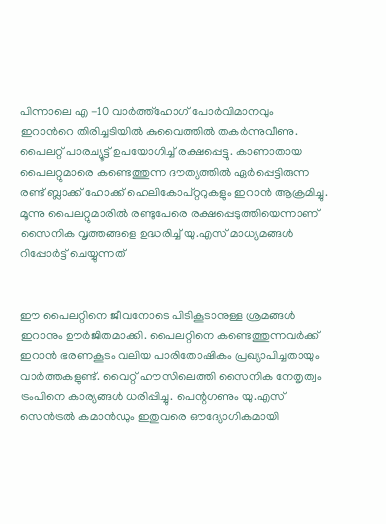പിന്നാലെ എ -10 വാർത്ത്‌ഹോഗ് പോർവിമാനവും ഇറാന്‍റെ തിരിച്ചടിയിൽ കുവൈത്തിൽ തകർന്നുവീണു. പൈലറ്റ് പാരച്യൂട്ട് ഉപയോഗിച്ച് രക്ഷപ്പെട്ടു. കാണാതായ പൈലറ്റുമാരെ കണ്ടെത്തുന്ന ദൗത്യത്തിൽ ഏർപ്പെട്ടിരുന്ന രണ്ട് ബ്ലാക്ക് ഹോക്ക് ഹെലികോപ്റ്ററുകളും ഇറാൻ ആക്രമിച്ചു. മൂന്നു പൈലറ്റുമാരിൽ രണ്ടുപേരെ രക്ഷപ്പെടുത്തിയെന്നാണ് സൈനിക വൃത്തങ്ങളെ ഉദ്ധരിച്ച് യു.എസ് മാധ്യമങ്ങൾ റിപ്പോർട്ട് ചെയ്യുന്നത്


ഈ പൈലറ്റിനെ ജീവനോടെ പിടികൂടാനുള്ള ശ്രമങ്ങൾ ഇറാനും ഊർജിതമാക്കി. പൈലറ്റിനെ കണ്ടെത്തുന്നവർക്ക് ഇറാൻ ഭരണകൂടം വലിയ പാരിതോഷികം പ്രഖ്യാപിച്ചതായും വാർത്തകളുണ്ട്. വൈറ്റ് ഹൗസിലെത്തി സൈനിക നേതൃത്വം ട്രംപിനെ കാര്യങ്ങൾ ധരിപ്പിച്ചു. പെന്റഗണും യു.എസ് സെൻട്രൽ കമാൻഡും ഇതുവരെ ഔദ്യോഗികമായി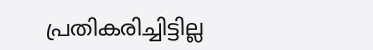പ്രതികരിച്ചിട്ടില്ല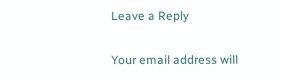Leave a Reply

Your email address will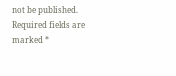not be published. Required fields are marked *